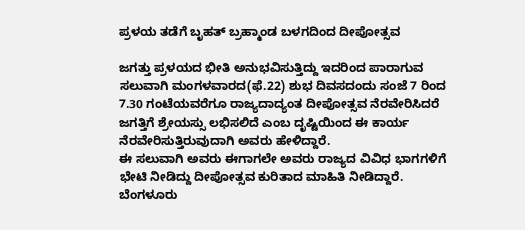ಪ್ರಳಯ ತಡೆಗೆ ಬೃಹತ್ ಬ್ರಹ್ಮಾಂಡ ಬಳಗದಿಂದ ದೀಪೋತ್ಸವ

ಜಗತ್ತು ಪ್ರಳಯದ ಭೀತಿ ಅನುಭವಿಸುತ್ತಿದ್ದು ಇದರಿಂದ ಪಾರಾಗುವ ಸಲುವಾಗಿ ಮಂಗಳವಾರದ(ಫೆ.22) ಶುಭ ದಿವಸದಂದು ಸಂಜೆ 7 ರಿಂದ 7.30 ಗಂಟೆಯವರೆಗೂ ರಾಜ್ಯದಾದ್ಯಂತ ದೀಪೋತ್ಸವ ನೆರವೇರಿಸಿದರೆ ಜಗತ್ತಿಗೆ ಶ್ರೇಯಸ್ಸು ಲಭಿಸಲಿದೆ ಎಂಬ ದೃಷ್ಟಿಯಿಂದ ಈ ಕಾರ್ಯ ನೆರವೇರಿಸುತ್ತಿರುವುದಾಗಿ ಅವರು ಹೇಳಿದ್ದಾರೆ.
ಈ ಸಲುವಾಗಿ ಅವರು ಈಗಾಗಲೇ ಅವರು ರಾಜ್ಯದ ವಿವಿಧ ಭಾಗಗಳಿಗೆ ಭೇಟಿ ನೀಡಿದ್ದು ದೀಪೋತ್ಸವ ಕುರಿತಾದ ಮಾಹಿತಿ ನೀಡಿದ್ದಾರೆ. ಬೆಂಗಳೂರು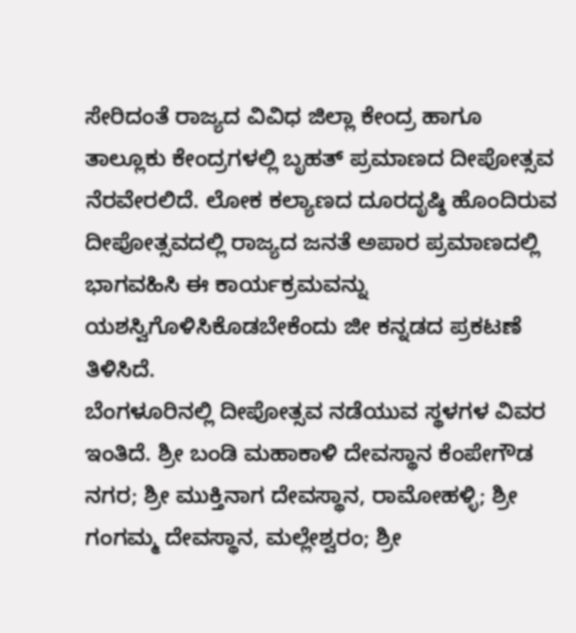ಸೇರಿದಂತೆ ರಾಜ್ಯದ ವಿವಿಧ ಜಿಲ್ಲಾ ಕೇಂದ್ರ ಹಾಗೂ ತಾಲ್ಲೂಕು ಕೇಂದ್ರಗಳಲ್ಲಿ ಬೃಹತ್ ಪ್ರಮಾಣದ ದೀಪೋತ್ಸವ ನೆರವೇರಲಿದೆ. ಲೋಕ ಕಲ್ಯಾಣದ ದೂರದೃಷ್ಠಿ ಹೊಂದಿರುವ ದೀಪೋತ್ಸವದಲ್ಲಿ ರಾಜ್ಯದ ಜನತೆ ಅಪಾರ ಪ್ರಮಾಣದಲ್ಲಿ ಭಾಗವಹಿಸಿ ಈ ಕಾರ್ಯಕ್ರಮವನ್ನು ಯಶಸ್ವಿಗೊಳಿಸಿಕೊಡಬೇಕೆಂದು ಜೀ ಕನ್ನಡದ ಪ್ರಕಟಣೆ ತಿಳಿಸಿದೆ.
ಬೆಂಗಳೂರಿನಲ್ಲಿ ದೀಪೋತ್ಸವ ನಡೆಯುವ ಸ್ಥಳಗಳ ವಿವರ ಇಂತಿದೆ. ಶ್ರೀ ಬಂಡಿ ಮಹಾಕಾಳಿ ದೇವಸ್ಥಾನ ಕೆಂಪೇಗೌಡ ನಗರ; ಶ್ರೀ ಮುಕ್ತಿನಾಗ ದೇವಸ್ಥಾನ, ರಾಮೋಹಳ್ಳಿ; ಶ್ರೀ ಗಂಗಮ್ಮ ದೇವಸ್ಥಾನ, ಮಲ್ಲೇಶ್ವರಂ; ಶ್ರೀ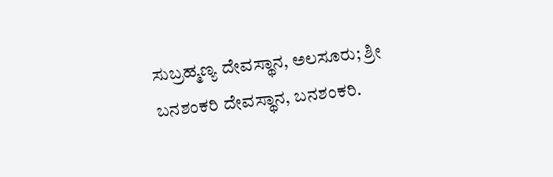ಸುಬ್ರಹ್ಮಣ್ಯ ದೇವಸ್ಥಾನ, ಅಲಸೂರು; ಶ್ರೀ ಬನಶಂಕರಿ ದೇವಸ್ಥಾನ, ಬನಶಂಕರಿ.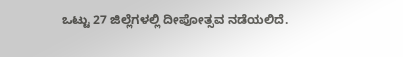ಒಟ್ಟು 27 ಜಿಲ್ಲೆಗಳಲ್ಲಿ ದೀಪೋತ್ಸವ ನಡೆಯಲಿದೆ.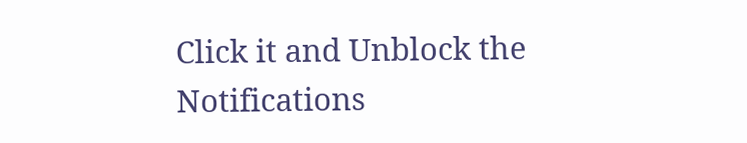Click it and Unblock the Notifications